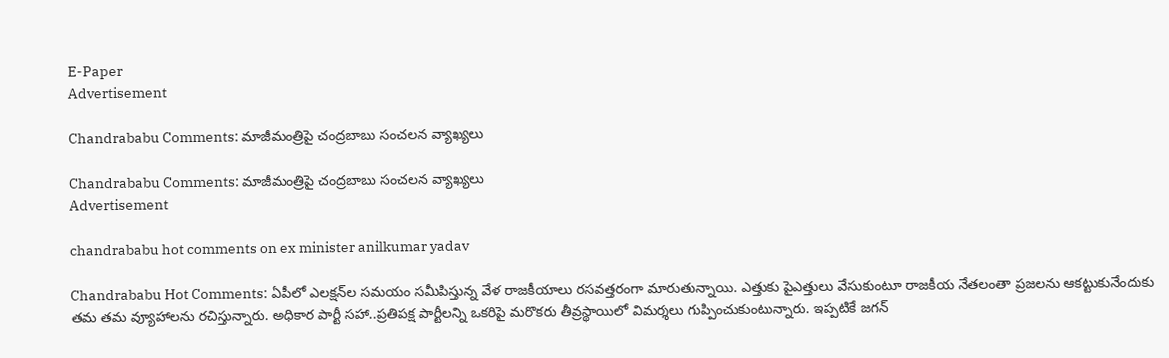E-Paper
Advertisement

Chandrababu Comments: మాజీమంత్రిపై చంద్రబాబు సంచలన వ్యాఖ్యలు

Chandrababu Comments: మాజీమంత్రిపై చంద్రబాబు సంచలన వ్యాఖ్యలు
Advertisement

chandrababu hot comments on ex minister anilkumar yadav

Chandrababu Hot Comments: ఏపీలో ఎలక్షన్‌ల సమయం సమీపిస్తున్న వేళ రాజకీయాలు రసవత్తరంగా మారుతున్నాయి. ఎత్తుకు పైఎత్తులు వేసుకుంటూ రాజకీయ నేతలంతా ప్రజలను ఆకట్టుకునేందుకు తమ తమ వ్యూహాలను రచిస్తున్నారు. అధికార పార్టీ సహా..ప్రతిపక్ష పార్టీలన్ని ఒకరిపై మరొకరు తీవ్రస్థాయిలో విమర్శలు గుప్పించుకుంటున్నారు. ఇప్పటికే జగన్‌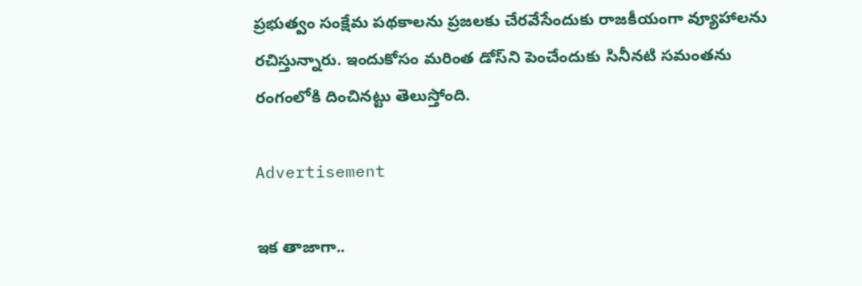ప్రభుత్వం సంక్షేమ పథకాలను ప్రజలకు చేరవేసేందుకు రాజకీయంగా వ్యూహాలను రచిస్తున్నారు. ఇందుకోసం మరింత డోస్‌ని పెంచేందుకు సినీనటి సమంతను రంగంలోకి దించినట్టు తెలుస్తోంది.

Advertisement

ఇక తాజాగా..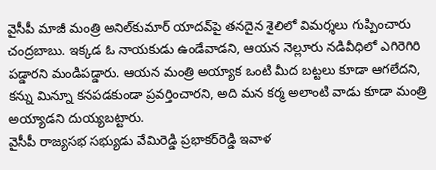వైసీపీ మాజీ మంత్రి అనిల్‌కుమార్‌ యాదవ్‌పై తనదైన శైలిలో విమర్శలు గుప్పించారు చంద్రబాబు. ఇక్కడ ఓ నాయకుడు ఉండేవాడని, ఆయన నెల్లూరు నడివీధిలో ఎగిరెగిరి పడ్డారని మండిపడ్డారు. ఆయన మంత్రి అయ్యాక ఒంటి మీద బట్టలు కూడా ఆగలేదని, కన్ను మిన్నూ కనపడకుండా ప్రవర్తించారని, అది మన కర్మ అలాంటి వాడు కూడా మంత్రి అయ్యాడని దుయ్యబట్టారు.
వైసీపీ రాజ్యసభ సభ్యుడు వేమిరెడ్డి ప్రభాకర్‌రెడ్డి ఇవాళ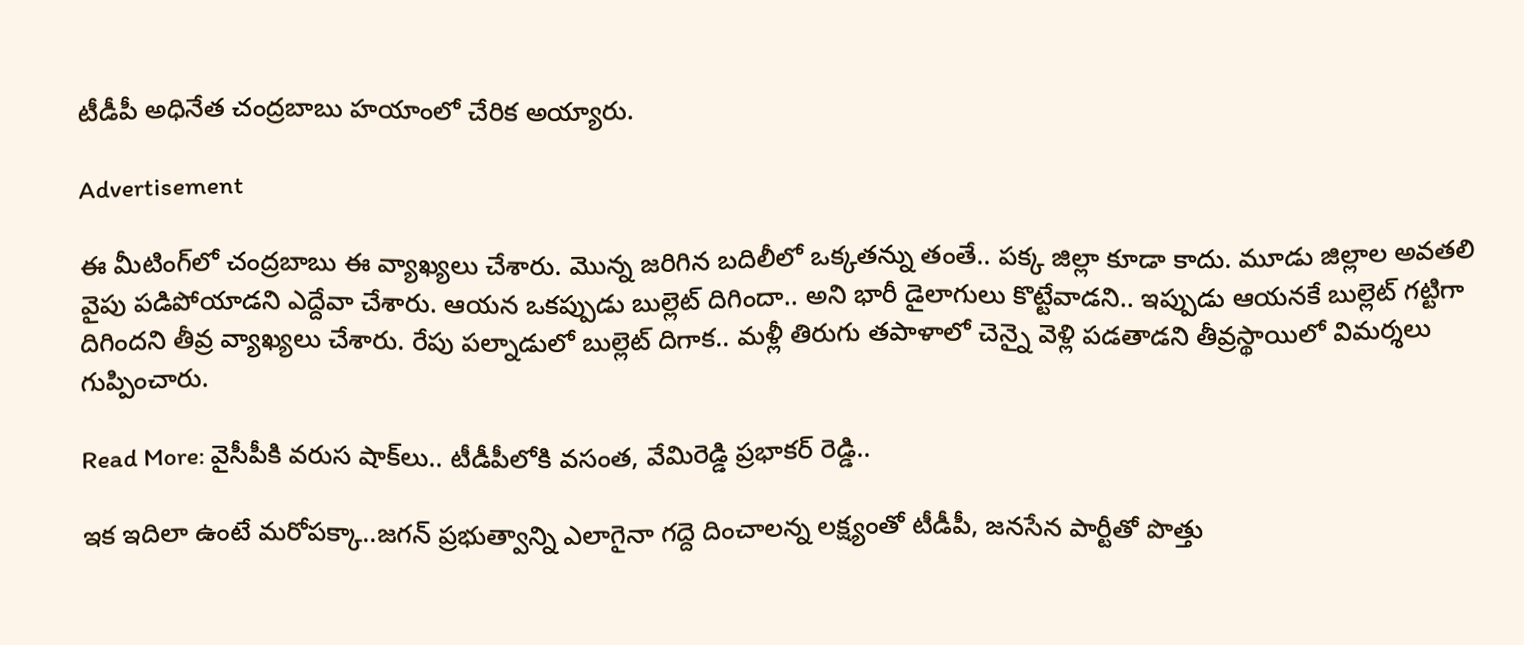టీడీపీ అధినేత చంద్రబాబు హయాంలో చేరిక అయ్యారు.

Advertisement

ఈ మీటింగ్‌లో చంద్రబాబు ఈ వ్యాఖ్యలు చేశారు. మొన్న జరిగిన బదిలీలో ఒక్కతన్ను తంతే.. పక్క జిల్లా కూడా కాదు. మూడు జిల్లాల అవతలి వైపు పడిపోయాడని ఎద్దేవా చేశారు. ఆయన ఒకప్పుడు బుల్లెట్ దిగిందా.. అని భారీ డైలాగులు కొట్టేవాడని.. ఇప్పుడు ఆయనకే బుల్లెట్ గట్టిగా దిగిందని తీవ్ర వ్యాఖ్యలు చేశారు. రేపు పల్నాడులో బుల్లెట్ దిగాక.. మళ్లీ తిరుగు తపాళాలో చెన్నై వెళ్లి పడతాడని తీవ్రస్థాయిలో విమర్శలు గుప్పించారు.

Read More: వైసీపీకి వరుస షాక్‌లు.. టీడీపీలోకి వసంత, వేమిరెడ్డి ప్రభాకర్ రెడ్డి..

ఇక ఇదిలా ఉంటే మరోపక్కా..జగన్ ప్రభుత్వాన్ని ఎలాగైనా గద్దె దించాలన్న లక్ష్యంతో టీడీపీ, జనసేన పార్టీతో పొత్తు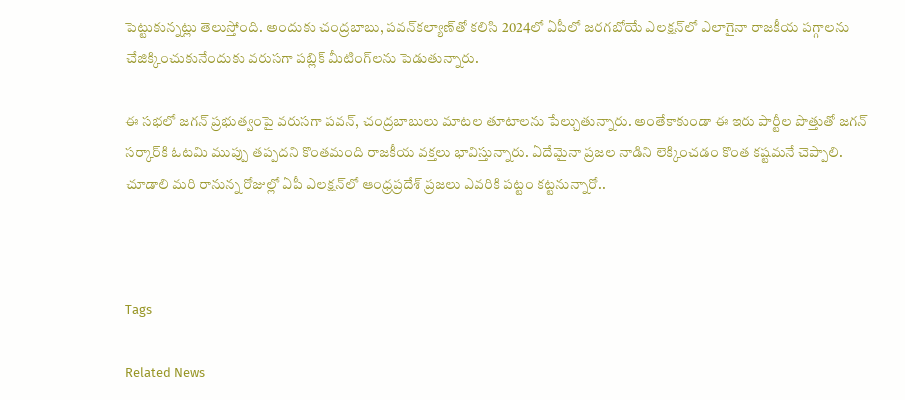పెట్టుకున్నట్లు తెలుస్తోంది. అందుకు చంద్రబాబు, పవన్‌కల్యాణ్‌తో కలిసి 2024లో ఏపీలో జరగబోయే ఎలక్షన్‌లో ఎలాగైనా రాజకీయ పగ్గాలను చేజిక్కించుకునేందుకు వరుసగా పబ్లిక్‌ మీటింగ్‌లను పెడుతున్నారు.

ఈ సభలో జగన్‌ ప్రభుత్వంపై వరుసగా పవన్‌, చంద్రబాబులు మాటల తూటాలను పేల్చుతున్నారు. అంతేకాకుండా ఈ ఇరు పార్టీల పొత్తుతో జగన్ సర్కార్‌కి ఓటమి ముప్పు తప్పదని కొంతమంది రాజకీయ వక్తలు భావిస్తున్నారు. ఏదేమైనా ప్రజల నాడిని లెక్కించడం కొంత కష్టమనే చెప్పాలి. చూడాలి మరి రానున్న రోజుల్లో ఏపీ ఎలక్షన్‌లో ఆంధ్రప్రదేశ్‌ ప్రజలు ఎవరికి పట్టం కట్టనున్నారో..



Tags

Related News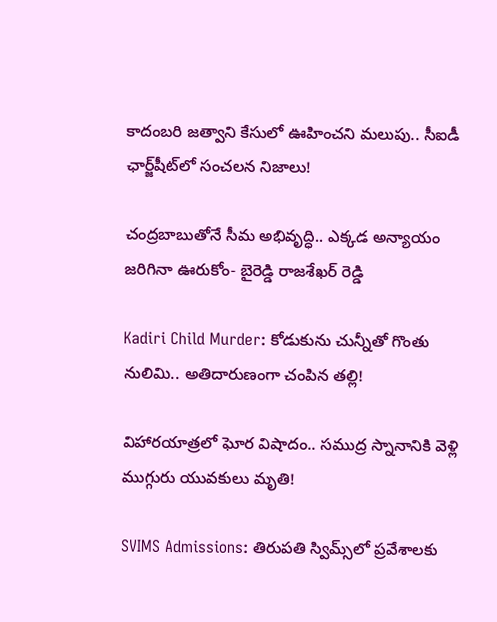కాదంబరి జత్వాని కేసులో ఊహించని మలుపు.. సీఐడీ ఛార్జ్‌షీట్‌లో సంచలన నిజాలు!

చంద్రబాబుతోనే సీమ అభివృద్ధి.. ఎక్కడ అన్యాయం జరిగినా ఊరుకోం- బైరెడ్డి రాజశేఖర్ రెడ్డి

Kadiri Child Murder: కోడుకును చున్నీతో గొంతు నులిమి.. అతిదారుణంగా చంపిన తల్లి!

విహారయాత్రలో ఘోర విషాదం.. సముద్ర స్నానానికి వెళ్లి ముగ్గురు యువకులు మృతి!

SVIMS Admissions: తిరుపతి స్విమ్స్‌లో ప్రవేశాలకు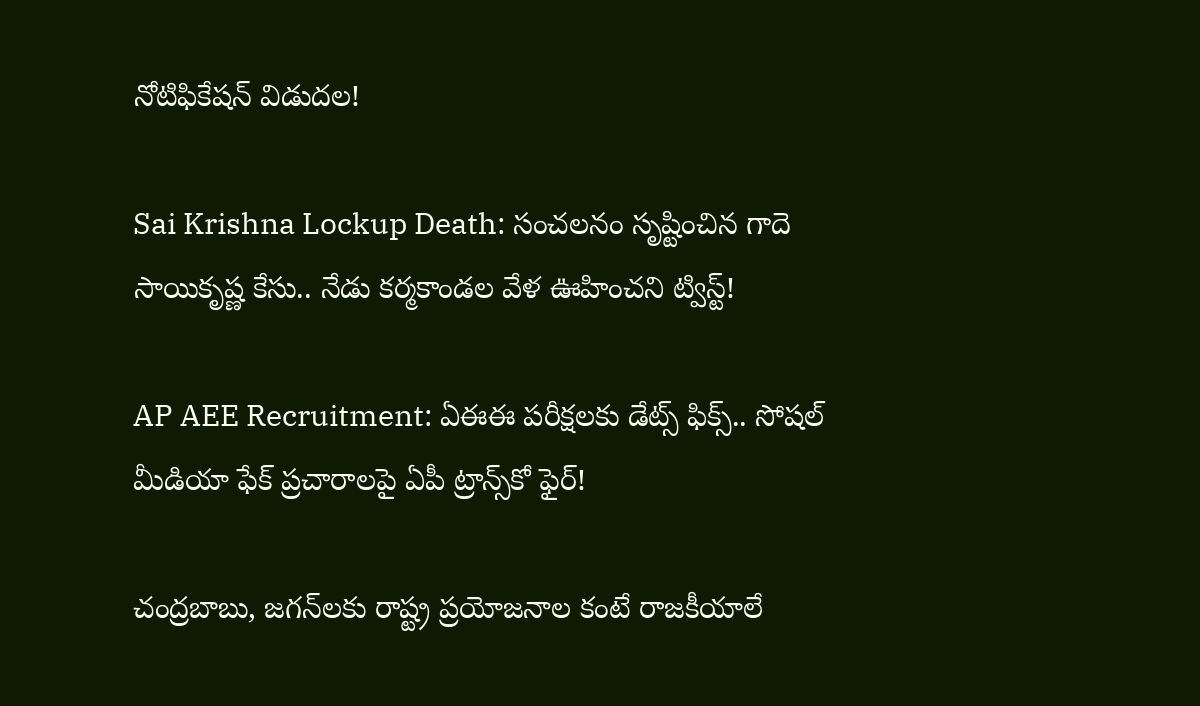నోటిఫికేషన్ విడుదల!

Sai Krishna Lockup Death: సంచలనం సృష్టించిన గాదె సాయికృష్ణ కేసు.. నేడు కర్మకాండల వేళ ఊహించని ట్విస్ట్!

AP AEE Recruitment: ఏఈఈ పరీక్షలకు డేట్స్ ఫిక్స్.. సోషల్ మీడియా ఫేక్ ప్రచారాలపై ఏపీ ట్రాన్స్‌కో ఫైర్!

చంద్రబాబు, జగన్‌లకు రాష్ట్ర ప్రయోజనాల కంటే రాజకీయాలే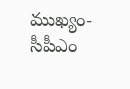ముఖ్యం- సీపీఎం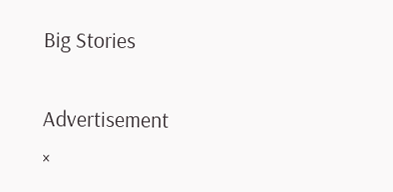Big Stories

Advertisement
×